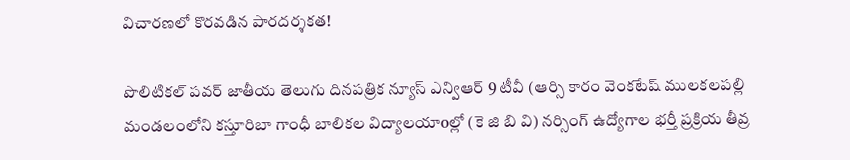విచారణలో కొరవడిన పారదర్శకత!

పొలిటికల్ పవర్ జాతీయ తెలుగు దినపత్రిక న్యూస్ ఎన్విఆర్ 9 టీవీ (ఆర్సి కారం వెంకటేష్ ములకలపల్లి మండలంలోని కస్తూరిబా గాంధీ బాలికల విద్యాలయాoల్లో (కె జి బి వి) నర్సింగ్ ఉద్యోగాల భర్తీ ప్రక్రియ తీవ్ర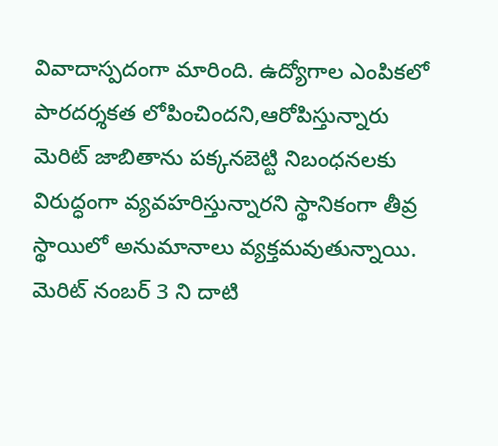వివాదాస్పదంగా మారింది. ఉద్యోగాల ఎంపికలో పారదర్శకత లోపించిందని,ఆరోపిస్తున్నారు మెరిట్ జాబితాను పక్కనబెట్టి నిబంధనలకు విరుద్ధంగా వ్యవహరిస్తున్నారని స్థానికంగా తీవ్ర స్థాయిలో అనుమానాలు వ్యక్తమవుతున్నాయి. మెరిట్ నంబర్ 3 ని దాటి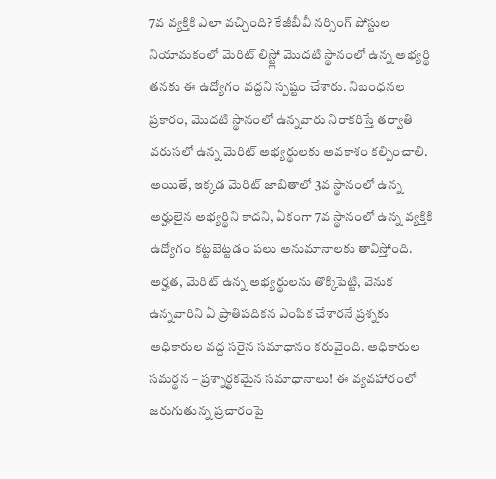7వ వ్యక్తికి ఎలా వచ్చింది? కేజీబీవీ నర్సింగ్ పోస్టుల నియామకంలో మెరిట్ లిస్ట్లో మొదటి స్థానంలో ఉన్న అభ్యర్థి తనకు ఈ ఉద్యోగం వద్దని స్పష్టం చేశారు. నిబంధనల ప్రకారం, మొదటి స్థానంలో ఉన్నవారు నిరాకరిస్తే తర్వాతి వరుసలో ఉన్న మెరిట్ అభ్యర్థులకు అవకాశం కల్పించాలి. అయితే, ఇక్కడ మెరిట్ జాబితాలో 3వ స్థానంలో ఉన్న అర్హులైన అభ్యర్థిని కాదని, ఏకంగా 7వ స్థానంలో ఉన్న వ్యక్తికి ఉద్యోగం కట్టబెట్టడం పలు అనుమానాలకు తావిస్తోంది. అర్హత, మెరిట్ ఉన్న అభ్యర్థులను తొక్కిపెట్టి, వెనుక ఉన్నవారిని ఏ ప్రాతిపదికన ఎంపిక చేశారనే ప్రశ్నకు అధికారుల వద్ద సరైన సమాధానం కరువైంది. అధికారుల సమర్థన – ప్రశ్నార్థకమైన సమాధానాలు! ఈ వ్యవహారంలో జరుగుతున్న ప్రచారంపై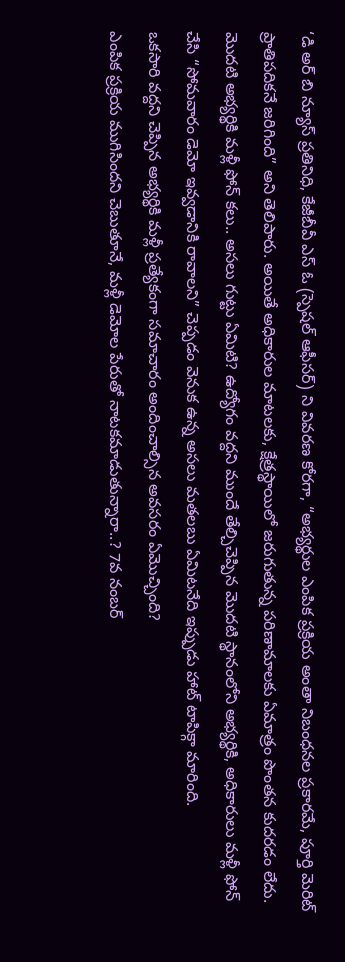‘డి అర్ బి న్యూస్ ప్రతినిధి, కేజీబీవీ ఎస్ ఓ (స్పెషల్ ఆఫీసర్) ని వివరణ కోరగా, “అభ్యర్థుల ఎంపిక ప్రక్రియ అంతా నిబంధనల ప్రకారమే, పూర్తి మెరిట్ ప్రాతిపదికనే జరిగింది” అని తెలిపారు. అయితే అధికారుల మాటలకు, క్షేత్రస్థాయిలో జరుగుతున్న పరిణామాలకు ఏమాత్రం పొంతన కుదరడం లేదు. మొదటి అభ్యర్థికి మళ్లీ ఫోన్ కలు.. అసలు గుట్టు ఏమిటి? ఉద్యోగం వద్దని ముందే తేల్చిచెప్పిన మొదటి స్థానంలోని అభ్యర్థికి, అధికారులు మళ్లీ ఫోన్ చేసి “సోమవారం డెమో ఇవ్వడానికి రావాలని” చెప్పడం వెనుక ఉన్న అసలు మతలబు ఏమిటనేది ఇప్పుడు హాట్ టాపిక్గా మారింది.
ఒకసారి వద్దని చెప్పిన అభ్యర్థికి మళ్లీ ప్రత్యేకంగా సమాచారం అందించాల్సిన అవసరం ఏమొచ్చింది?
ఎంపిక ప్రక్రియ ముగిసిందని చెబుతూనే, మళ్లీ డెమోల పేరుతో నాటకమాడుతున్నారా..? 7వ నంబర్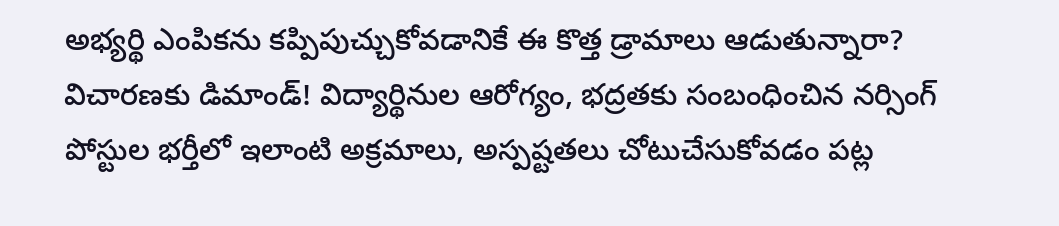అభ్యర్థి ఎంపికను కప్పిపుచ్చుకోవడానికే ఈ కొత్త డ్రామాలు ఆడుతున్నారా? విచారణకు డిమాండ్! విద్యార్థినుల ఆరోగ్యం, భద్రతకు సంబంధించిన నర్సింగ్ పోస్టుల భర్తీలో ఇలాంటి అక్రమాలు, అస్పష్టతలు చోటుచేసుకోవడం పట్ల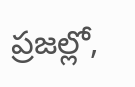ప్రజల్లో,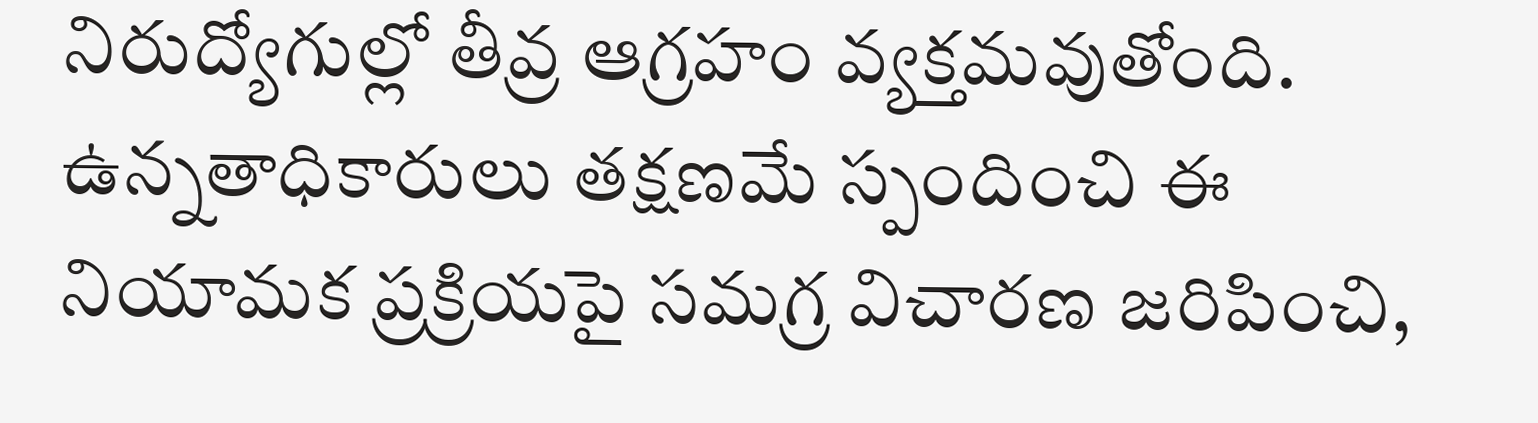నిరుద్యోగుల్లో తీవ్ర ఆగ్రహం వ్యక్తమవుతోంది. ఉన్నతాధికారులు తక్షణమే స్పందించి ఈ నియామక ప్రక్రియపై సమగ్ర విచారణ జరిపించి,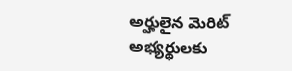అర్హులైన మెరిట్ అభ్యర్థులకు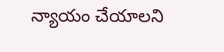న్యాయం చేయాలని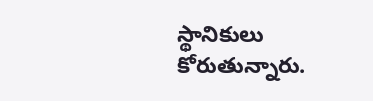స్థానికులు కోరుతున్నారు.